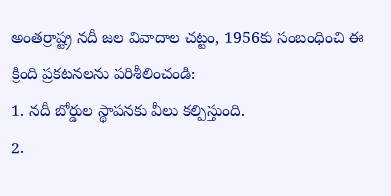అంతర్రాష్ట్ర నదీ జల వివాదాల చట్టం, 1956కు సంబంధించి ఈ క్రింది ప్రకటనలను పరిశీలించండి:
1. నదీ బోర్డుల స్థాపనకు వీలు కల్పిస్తుంది.
2.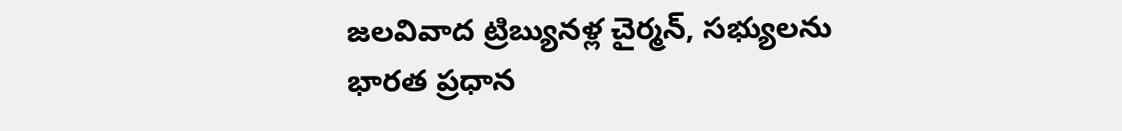జలవివాద ట్రిబ్యునళ్ల చైర్మన్, సభ్యులను భారత ప్రధాన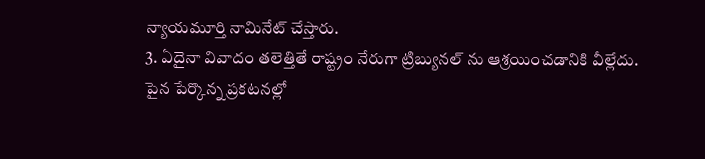న్యాయమూర్తి నామినేట్ చేస్తారు.
3. ఏదైనా వివాదం తలెత్తితే రాష్ట్రం నేరుగా ట్రిబ్యునల్ ను ఆశ్రయించడానికి వీల్లేదు.
పైన పేర్కొన్న ప్రకటనల్లో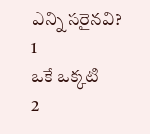ఎన్ని సరైనవి?
1
ఒకే ఒక్కటి
2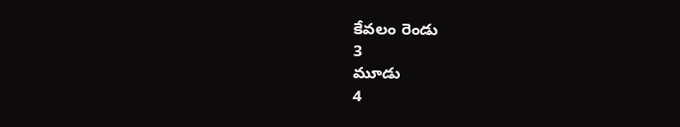కేవలం రెండు
3
మూడు
4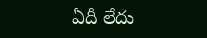ఏదీ లేదు